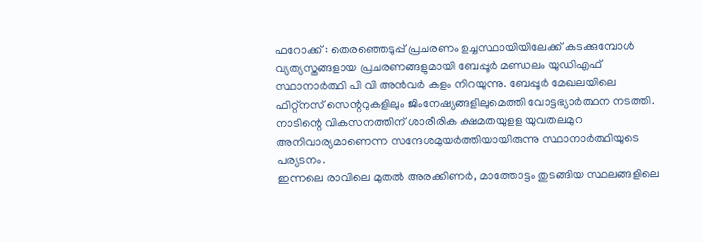ഫറോക്ക് : തെരഞ്ഞെടുപ്പ് പ്രചരണം ഉച്ചസ്ഥായിയിലേക്ക് കടക്കുമ്പോൾ വ്യത്യസ്തങ്ങളായ പ്രചരണങ്ങളുമായി ബേപ്പൂർ മണ്ഡലം യുഡിഎഫ് സ്ഥാനാർത്ഥി പി വി അൻവർ കളം നിറയുന്നു. ബേപ്പൂർ മേഖലയിലെ ഫിറ്റ്നസ് സെന്ററുകളിലും ജിംനേഷ്യങ്ങളിലുമെത്തി വോട്ടഭ്യാർത്ഥന നടത്തി. നാടിന്റെ വികസനത്തിന് ശാരീരിക ക്ഷമതയുളള യുവതലമുറ അനിവാര്യമാണെന്ന സന്ദേശമുയർത്തിയായിരുന്നു സ്ഥാനാർത്ഥിയുടെ പര്യടനം.
ഇന്നലെ രാവിലെ മുതൽ അരക്കിണർ, മാത്തോട്ടം തുടങ്ങിയ സ്ഥലങ്ങളിലെ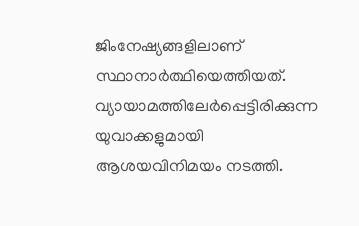ജിംനേഷ്യങ്ങളിലാണ് സ്ഥാനാർത്ഥിയെത്തിയത്. വ്യായാമത്തിലേർപ്പെട്ടിരിക്കുന്ന യുവാക്കളുമായി ആശയവിനിമയം നടത്തി.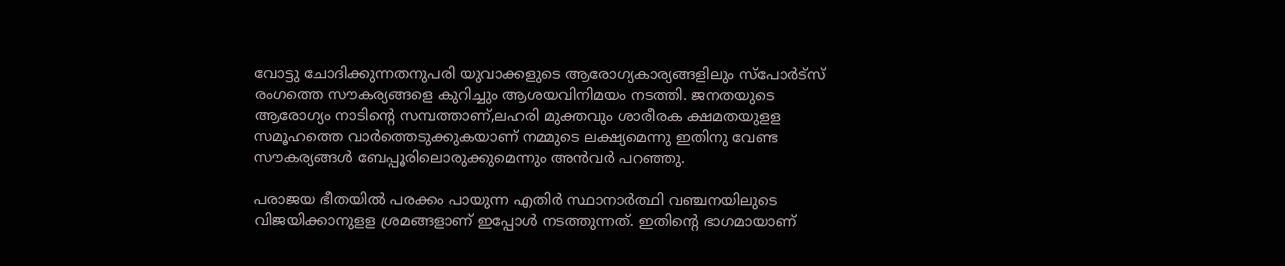വോട്ടു ചോദിക്കുന്നതനുപരി യുവാക്കളുടെ ആരോഗ്യകാര്യങ്ങളിലും സ്പോർട്സ് രംഗത്തെ സൗകര്യങ്ങളെ കുറിച്ചും ആശയവിനിമയം നടത്തി. ജനതയുടെ ആരോഗ്യം നാടിന്റെ സമ്പത്താണ്,ലഹരി മുക്തവും ശാരീരക ക്ഷമതയുളള സമൂഹത്തെ വാർത്തെടുക്കുകയാണ് നമ്മുടെ ലക്ഷ്യമെന്നു ഇതിനു വേണ്ട സൗകര്യങ്ങൾ ബേപ്പൂരിലൊരുക്കുമെന്നും അൻവർ പറഞ്ഞു.

പരാജയ ഭീതയിൽ പരക്കം പായുന്ന എതിർ സ്ഥാനാർത്ഥി വഞ്ചനയിലുടെ വിജയിക്കാനുളള ശ്രമങ്ങളാണ് ഇപ്പോൾ നടത്തുന്നത്. ഇതിന്റെ ഭാഗമായാണ്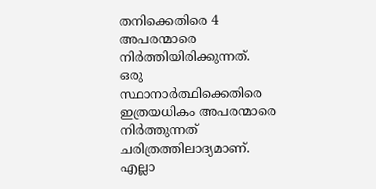തനിക്കെതിരെ 4 അപരന്മാരെ നിർത്തിയിരിക്കുന്നത്. ഒരു സ്ഥാനാർത്ഥിക്കെതിരെ ഇത്രയധികം അപരന്മാരെ നിർത്തുന്നത് ചരിത്രത്തിലാദ്യമാണ്. എല്ലാ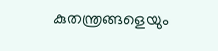കുതന്ത്രങ്ങളെയും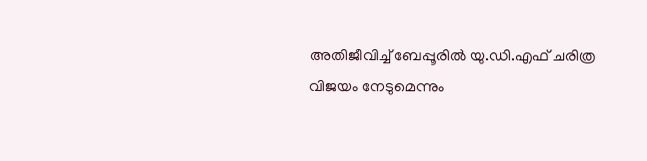അതിജീവിച്ച് ബേപ്പൂരിൽ യു.ഡി.എഫ് ചരിത്ര വിജയം നേടുമെന്നും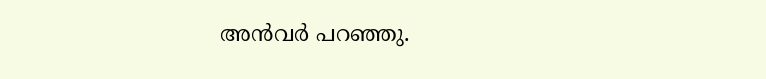അൻവർ പറഞ്ഞു.